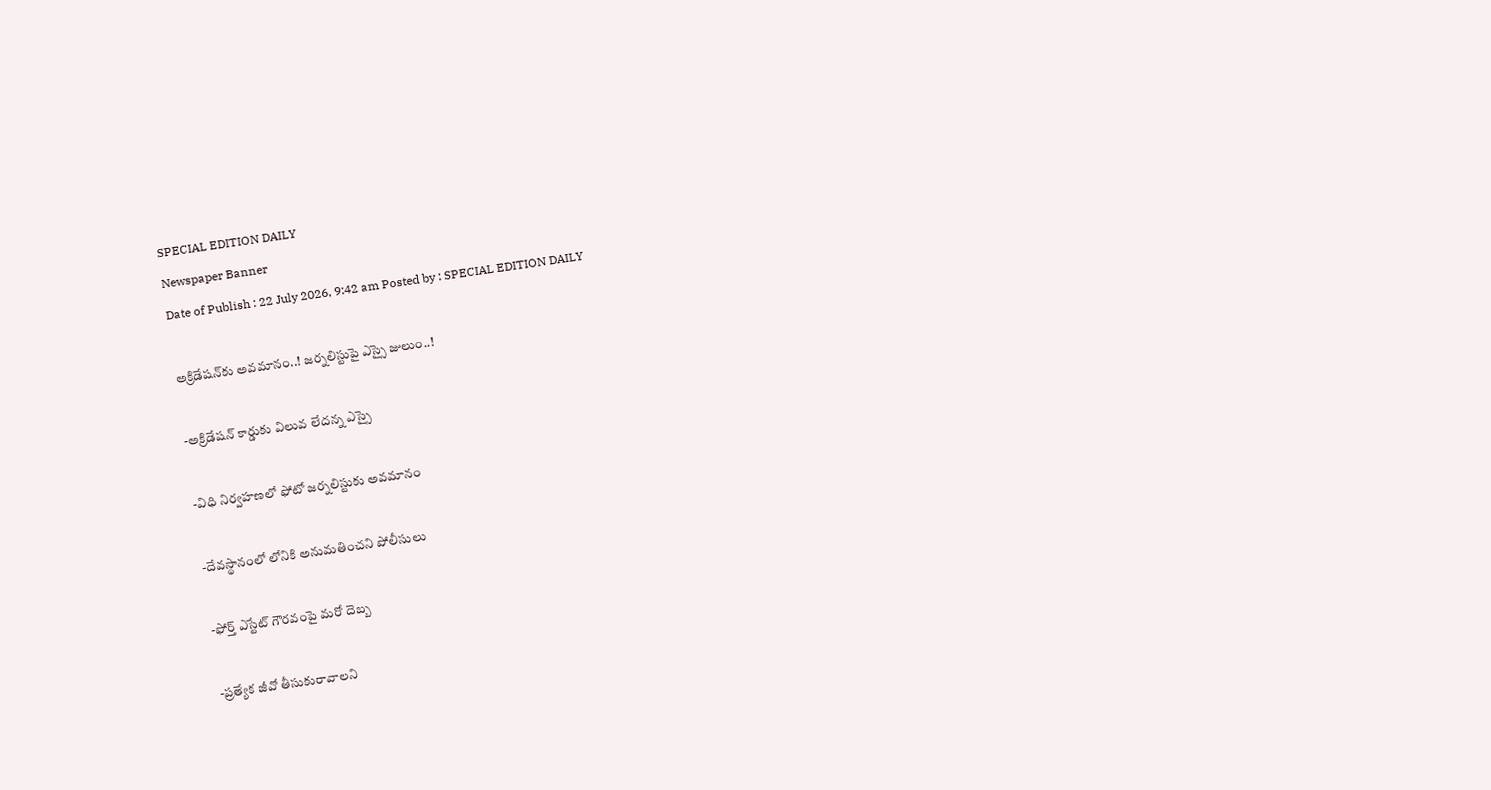SPECIAL EDITION DAILY
Newspaper Banner
Date of Publish : 22 July 2026, 9:42 am Posted by : SPECIAL EDITION DAILY

అక్రిడేషన్‌కు అవమానం..! జర్నలిస్టుపై ఎస్సై జులుం..!

-అక్రిడేషన్ కార్డుకు విలువ లేదన్న ఎస్సై

-విధి నిర్వహణలో ఫోటో జర్నలిస్టుకు అవమానం

-దేవస్థానంలో లోనికి అనుమతించని పోలీసులు

-ఫోర్త్ ఎస్టేట్ గౌరవంపై మరో దెబ్బ

-ప్రత్యేక జీవో తీసుకురావాలని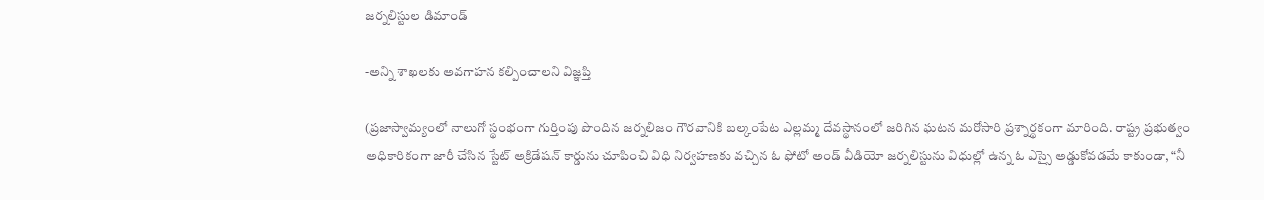జర్నలిస్టుల డిమాండ్

-అన్ని శాఖలకు అవగాహన కల్పించాలని విజ్ఞప్తి

(ప్రజాస్వామ్యంలో నాలుగో స్థంభంగా గుర్తింపు పొందిన జర్నలిజం గౌరవానికి బల్కంపేట ఎల్లమ్మ దేవస్థానంలో జరిగిన ఘటన మరోసారి ప్రశ్నార్థకంగా మారింది. రాష్ట్ర ప్రభుత్వం అధికారికంగా జారీ చేసిన స్టేట్ అక్రిడేషన్ కార్డును చూపించి విధి నిర్వహణకు వచ్చిన ఓ ఫోటో అండ్ వీడియో జర్నలిస్టును విధుల్లో ఉన్న ఓ ఎస్సై అడ్డుకోవడమే కాకుండా, “నీ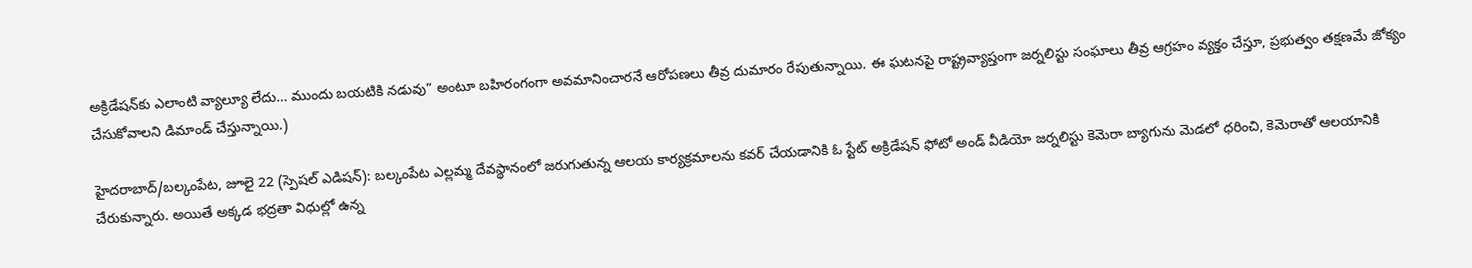అక్రిడేషన్‌కు ఎలాంటి వ్యాల్యూ లేదు… ముందు బయటికి నడువు” అంటూ బహిరంగంగా అవమానించారనే ఆరోపణలు తీవ్ర దుమారం రేపుతున్నాయి. ఈ ఘటనపై రాష్ట్రవ్యాప్తంగా జర్నలిస్టు సంఘాలు తీవ్ర ఆగ్రహం వ్యక్తం చేస్తూ, ప్రభుత్వం తక్షణమే జోక్యం చేసుకోవాలని డిమాండ్ చేస్తున్నాయి.)

హైదరాబాద్/బల్కంపేట, జూలై 22 (స్పెషల్ ఎడిషన్): బల్కంపేట ఎల్లమ్మ దేవస్థానంలో జరుగుతున్న ఆలయ కార్యక్రమాలను కవర్ చేయడానికి ఓ స్టేట్ అక్రిడేషన్ ఫోటో అండ్ వీడియో జర్నలిస్టు కెమెరా బ్యాగును మెడలో ధరించి, కెమెరాతో ఆలయానికి చేరుకున్నారు. అయితే అక్కడ భద్రతా విధుల్లో ఉన్న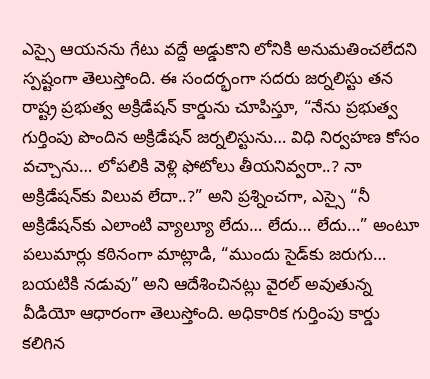ఎస్సై ఆయనను గేటు వద్దే అడ్డుకొని లోనికి అనుమతించలేదని స్పష్టంగా తెలుస్తోంది. ఈ సందర్భంగా సదరు జర్నలిస్టు తన రాష్ట్ర ప్రభుత్వ అక్రిడేషన్ కార్డును చూపిస్తూ, “నేను ప్రభుత్వ గుర్తింపు పొందిన అక్రిడేషన్ జర్నలిస్టును… విధి నిర్వహణ కోసం వచ్చాను… లోపలికి వెళ్లి ఫోటోలు తీయనివ్వరా..? నా అక్రిడేషన్‌కు విలువ లేదా..?” అని ప్రశ్నించగా, ఎస్సై “నీ అక్రిడేషన్‌కు ఎలాంటి వ్యాల్యూ లేదు… లేదు… లేదు…” అంటూ పలుమార్లు కఠినంగా మాట్లాడి, “ముందు సైడ్‌కు జరుగు… బయటికి నడువు” అని ఆదేశించినట్లు వైరల్ అవుతున్న వీడియో ఆధారంగా తెలుస్తోంది. అధికారిక గుర్తింపు కార్డు కలిగిన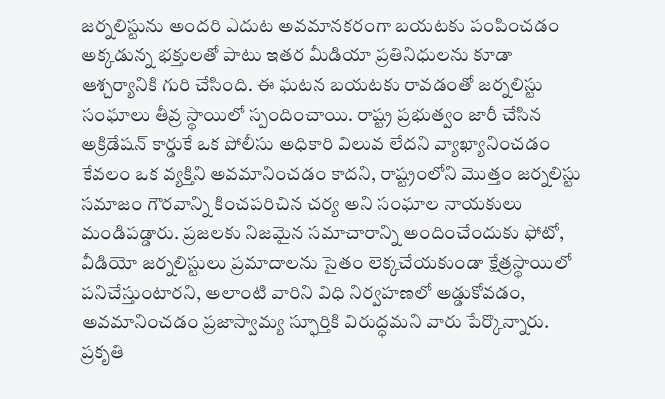జర్నలిస్టును అందరి ఎదుట అవమానకరంగా బయటకు పంపించడం అక్కడున్న భక్తులతో పాటు ఇతర మీడియా ప్రతినిధులను కూడా ఆశ్చర్యానికి గురి చేసింది. ఈ ఘటన బయటకు రావడంతో జర్నలిస్టు సంఘాలు తీవ్ర స్థాయిలో స్పందించాయి. రాష్ట్ర ప్రభుత్వం జారీ చేసిన అక్రిడేషన్ కార్డుకే ఒక పోలీసు అధికారి విలువ లేదని వ్యాఖ్యానించడం కేవలం ఒక వ్యక్తిని అవమానించడం కాదని, రాష్ట్రంలోని మొత్తం జర్నలిస్టు సమాజం గౌరవాన్ని కించపరిచిన చర్య అని సంఘాల నాయకులు మండిపడ్డారు. ప్రజలకు నిజమైన సమాచారాన్ని అందించేందుకు ఫోటో, వీడియో జర్నలిస్టులు ప్రమాదాలను సైతం లెక్కచేయకుండా క్షేత్రస్థాయిలో పనిచేస్తుంటారని, అలాంటి వారిని విధి నిర్వహణలో అడ్డుకోవడం, అవమానించడం ప్రజాస్వామ్య స్ఫూర్తికి విరుద్ధమని వారు పేర్కొన్నారు. ప్రకృతి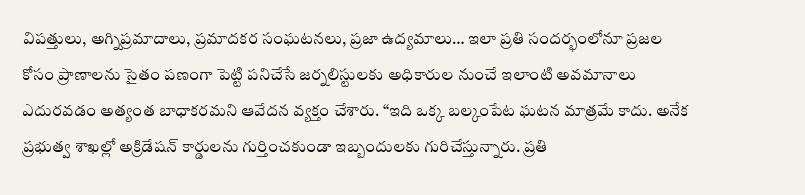విపత్తులు, అగ్నిప్రమాదాలు, ప్రమాదకర సంఘటనలు, ప్రజా ఉద్యమాలు… ఇలా ప్రతి సందర్భంలోనూ ప్రజల కోసం ప్రాణాలను సైతం పణంగా పెట్టి పనిచేసే జర్నలిస్టులకు అధికారుల నుంచే ఇలాంటి అవమానాలు ఎదురవడం అత్యంత బాధాకరమని ఆవేదన వ్యక్తం చేశారు. “ఇది ఒక్క బల్కంపేట ఘటన మాత్రమే కాదు. అనేక ప్రభుత్వ శాఖల్లో అక్రిడేషన్ కార్డులను గుర్తించకుండా ఇబ్బందులకు గురిచేస్తున్నారు. ప్రతి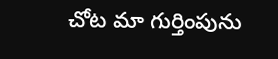చోట మా గుర్తింపును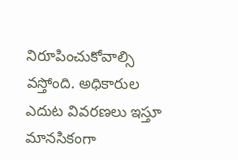నిరూపించుకోవాల్సి వస్తోంది. అధికారుల ఎదుట వివరణలు ఇస్తూ మానసికంగా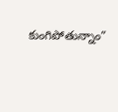కుంగిపోతున్నాం”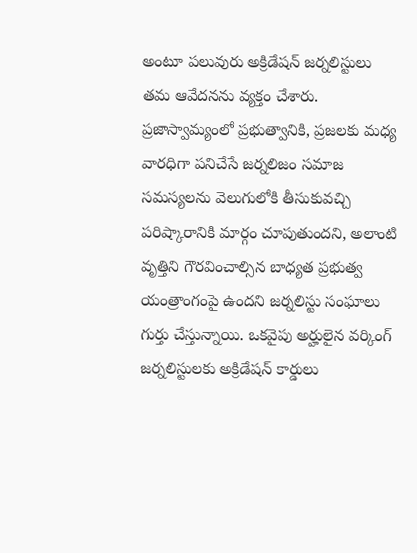అంటూ పలువురు అక్రిడేషన్ జర్నలిస్టులు తమ ఆవేదనను వ్యక్తం చేశారు. ప్రజాస్వామ్యంలో ప్రభుత్వానికి, ప్రజలకు మధ్య వారధిగా పనిచేసే జర్నలిజం సమాజ సమస్యలను వెలుగులోకి తీసుకువచ్చి పరిష్కారానికి మార్గం చూపుతుందని, అలాంటి వృత్తిని గౌరవించాల్సిన బాధ్యత ప్రభుత్వ యంత్రాంగంపై ఉందని జర్నలిస్టు సంఘాలు గుర్తు చేస్తున్నాయి. ఒకవైపు అర్హులైన వర్కింగ్ జర్నలిస్టులకు అక్రిడేషన్ కార్డులు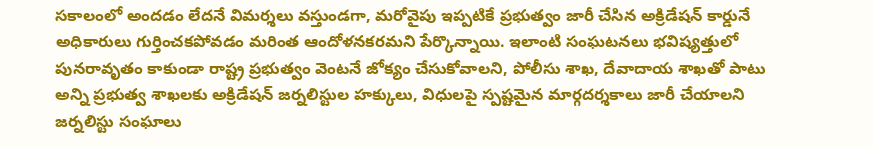సకాలంలో అందడం లేదనే విమర్శలు వస్తుండగా, మరోవైపు ఇప్పటికే ప్రభుత్వం జారీ చేసిన అక్రిడేషన్ కార్డునే అధికారులు గుర్తించకపోవడం మరింత ఆందోళనకరమని పేర్కొన్నాయి. ఇలాంటి సంఘటనలు భవిష్యత్తులో పునరావృతం కాకుండా రాష్ట్ర ప్రభుత్వం వెంటనే జోక్యం చేసుకోవాలని, పోలీసు శాఖ, దేవాదాయ శాఖతో పాటు అన్ని ప్రభుత్వ శాఖలకు అక్రిడేషన్ జర్నలిస్టుల హక్కులు, విధులపై స్పష్టమైన మార్గదర్శకాలు జారీ చేయాలని జర్నలిస్టు సంఘాలు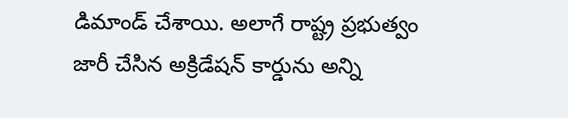డిమాండ్ చేశాయి. అలాగే రాష్ట్ర ప్రభుత్వం జారీ చేసిన అక్రిడేషన్ కార్డును అన్ని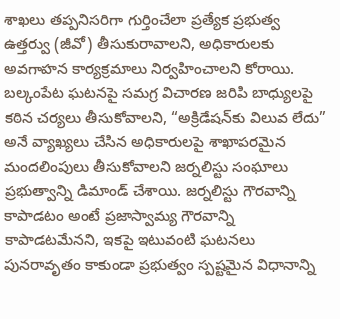శాఖలు తప్పనిసరిగా గుర్తించేలా ప్రత్యేక ప్రభుత్వ ఉత్తర్వు (జీవో) తీసుకురావాలని, అధికారులకు అవగాహన కార్యక్రమాలు నిర్వహించాలని కోరాయి. బల్కంపేట ఘటనపై సమగ్ర విచారణ జరిపి బాధ్యులపై కఠిన చర్యలు తీసుకోవాలని, “అక్రిడేషన్‌కు విలువ లేదు” అనే వ్యాఖ్యలు చేసిన అధికారులపై శాఖాపరమైన మందలింపులు తీసుకోవాలని జర్నలిస్టు సంఘాలు ప్రభుత్వాన్ని డిమాండ్ చేశాయి. జర్నలిస్టు గౌరవాన్ని కాపాడటం అంటే ప్రజాస్వామ్య గౌరవాన్ని కాపాడటమేనని, ఇకపై ఇటువంటి ఘటనలు పునరావృతం కాకుండా ప్రభుత్వం స్పష్టమైన విధానాన్ని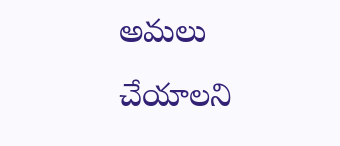అమలు చేయాలని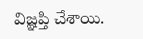విజ్ఞప్తి చేశాయి.